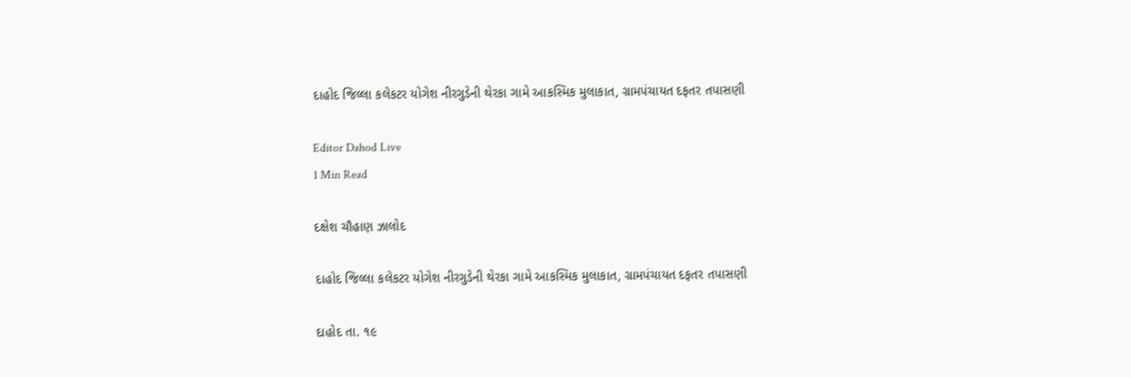દાહોદ જિલ્લા કલેકટર યોગેશ નીરગુડેની થેરકા ગામે આકસ્મિક મુલાકાત, ગ્રામપંચાયત દફતર તપાસણી

Editor Dahod Live
1 Min Read

દક્ષેશ ચૌહાણ ઝાલોદ

દાહોદ જિલ્લા કલેકટર યોગેશ નીરગુડેની થેરકા ગામે આકસ્મિક મુલાકાત, ગ્રામપંચાયત દફતર તપાસણી

દાહોદ તા. ૧૯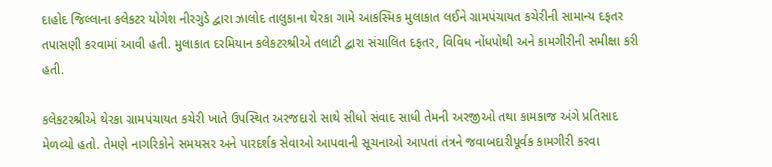દાહોદ જિલ્લાના કલેકટર યોગેશ નીરગુડે દ્વારા ઝાલોદ તાલુકાના થેરકા ગામે આકસ્મિક મુલાકાત લઈને ગ્રામપંચાયત કચેરીની સામાન્ય દફતર તપાસણી કરવામાં આવી હતી. મુલાકાત દરમિયાન કલેકટરશ્રીએ તલાટી દ્વારા સંચાલિત દફતર, વિવિધ નોંધપોથી અને કામગીરીની સમીક્ષા કરી હતી.

કલેકટરશ્રીએ થેરકા ગ્રામપંચાયત કચેરી ખાતે ઉપસ્થિત અરજદારો સાથે સીધો સંવાદ સાધી તેમની અરજીઓ તથા કામકાજ અંગે પ્રતિસાદ મેળવ્યો હતો. તેમણે નાગરિકોને સમયસર અને પારદર્શક સેવાઓ આપવાની સૂચનાઓ આપતાં તંત્રને જવાબદારીપૂર્વક કામગીરી કરવા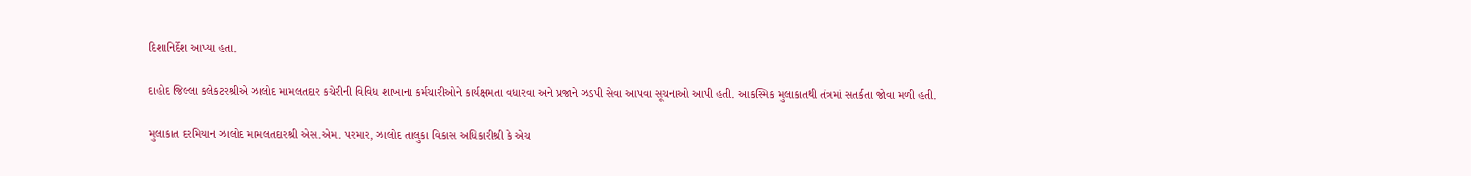દિશાનિર્દેશ આપ્યા હતા.

દાહોદ જિલ્લા કલેકટરશ્રીએ ઝાલોદ મામલતદાર કચેરીની વિવિધ શાખાના કર્મચારીઓને કાર્યક્ષમતા વધારવા અને પ્રજાને ઝડપી સેવા આપવા સૂચનાઓ આપી હતી. આકસ્મિક મુલાકાતથી તંત્રમાં સતર્કતા જોવા મળી હતી.

મુલાકાત દરમિયાન ઝાલોદ મામલતદારશ્રી એસ.એમ. પરમાર, ઝાલોદ તાલુકા વિકાસ અધિકારીશ્રી કે એચ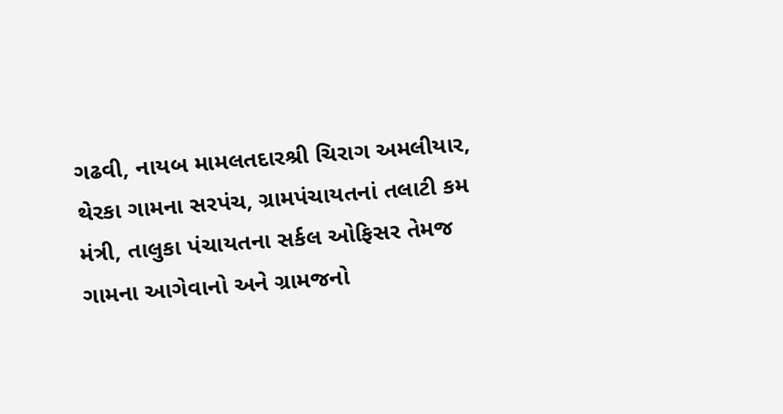ગઢવી, નાયબ મામલતદાર‌‌શ્રી ચિરાગ અમલીયાર, થેરકા ગામના સરપંચ, ગ્રામપંચાયતનાં તલાટી કમ મંત્રી, તાલુકા પંચાયતના સર્કલ ઓફિસર તેમજ ગામના આગેવાનો અને ગ્રામજનો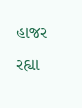હાજર રહ્યા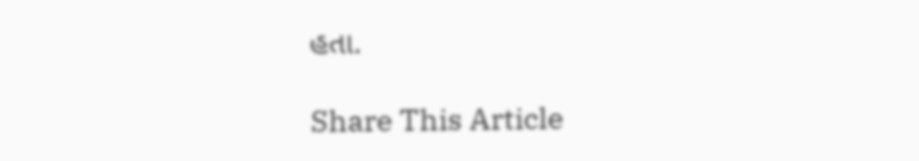હતા.

Share This Article